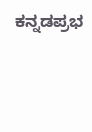ಕನ್ನಡಪ್ರಭ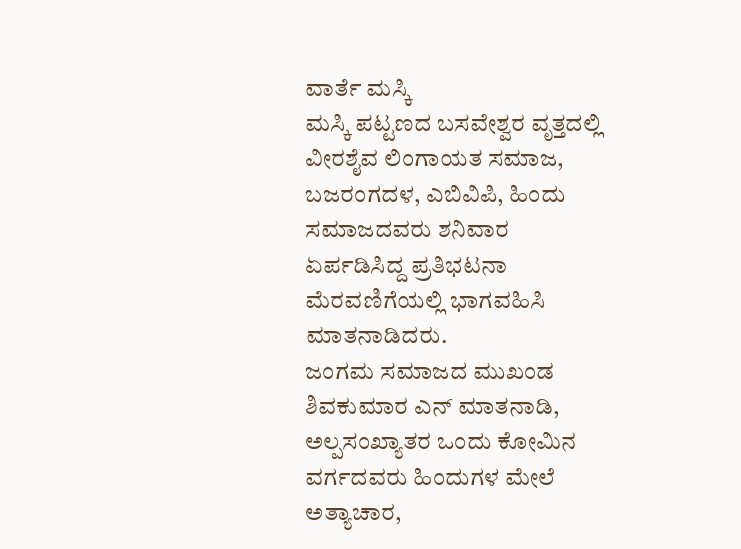ವಾರ್ತೆ ಮಸ್ಕಿ
ಮಸ್ಕಿ ಪಟ್ಟಣದ ಬಸವೇಶ್ವರ ವೃತ್ತದಲ್ಲಿ ವೀರಶೈವ ಲಿಂಗಾಯತ ಸಮಾಜ, ಬಜರಂಗದಳ, ಎಬಿವಿಪಿ, ಹಿಂದು ಸಮಾಜದವರು ಶನಿವಾರ ಏರ್ಪಡಿಸಿದ್ದ ಪ್ರತಿಭಟನಾ ಮೆರವಣಿಗೆಯಲ್ಲಿ ಭಾಗವಹಿಸಿ ಮಾತನಾಡಿದರು.
ಜಂಗಮ ಸಮಾಜದ ಮುಖಂಡ ಶಿವಕುಮಾರ ಎನ್ ಮಾತನಾಡಿ, ಅಲ್ಪಸಂಖ್ಯಾತರ ಒಂದು ಕೋಮಿನ ವರ್ಗದವರು ಹಿಂದುಗಳ ಮೇಲೆ ಅತ್ಯಾಚಾರ,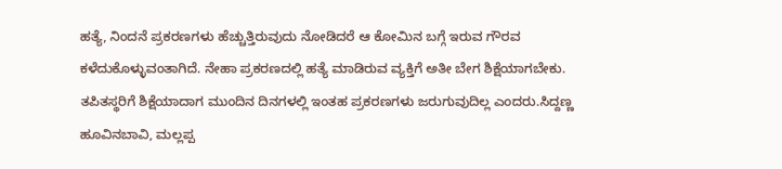ಹತ್ಯೆ, ನಿಂದನೆ ಪ್ರಕರಣಗಳು ಹೆಚ್ಚುತ್ತಿರುವುದು ನೋಡಿದರೆ ಆ ಕೋಮಿನ ಬಗ್ಗೆ ಇರುವ ಗೌರವ ಕಳೆದುಕೊಳ್ಳುವಂತಾಗಿದೆ. ನೇಹಾ ಪ್ರಕರಣದಲ್ಲಿ ಹತ್ಯೆ ಮಾಡಿರುವ ವ್ಯಕ್ತಿಗೆ ಅತೀ ಬೇಗ ಶಿಕ್ಷೆಯಾಗಬೇಕು. ತಪಿತಸ್ಥರಿಗೆ ಶಿಕ್ಷೆಯಾದಾಗ ಮುಂದಿನ ದಿನಗಳಲ್ಲಿ ಇಂತಹ ಪ್ರಕರಣಗಳು ಜರುಗುವುದಿಲ್ಲ ಎಂದರು.ಸಿದ್ದಣ್ಣ ಹೂವಿನಬಾವಿ, ಮಲ್ಲಪ್ಪ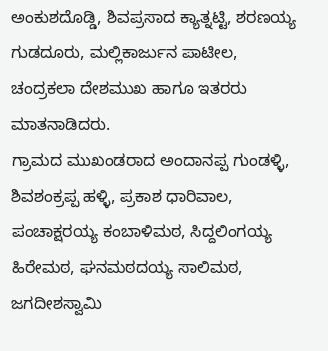ಅಂಕುಶದೊಡ್ಡಿ, ಶಿವಪ್ರಸಾದ ಕ್ಯಾತ್ನಟ್ಟಿ, ಶರಣಯ್ಯ ಗುಡದೂರು, ಮಲ್ಲಿಕಾರ್ಜುನ ಪಾಟೀಲ, ಚಂದ್ರಕಲಾ ದೇಶಮುಖ ಹಾಗೂ ಇತರರು ಮಾತನಾಡಿದರು.
ಗ್ರಾಮದ ಮುಖಂಡರಾದ ಅಂದಾನಪ್ಪ ಗುಂಡಳ್ಳಿ, ಶಿವಶಂಕ್ರಪ್ಪ ಹಳ್ಳಿ, ಪ್ರಕಾಶ ಧಾರಿವಾಲ, ಪಂಚಾಕ್ಷರಯ್ಯ ಕಂಬಾಳಿಮಠ, ಸಿದ್ದಲಿಂಗಯ್ಯ ಹಿರೇಮಠ, ಘನಮಠದಯ್ಯ ಸಾಲಿಮಠ, ಜಗದೀಶಸ್ವಾಮಿ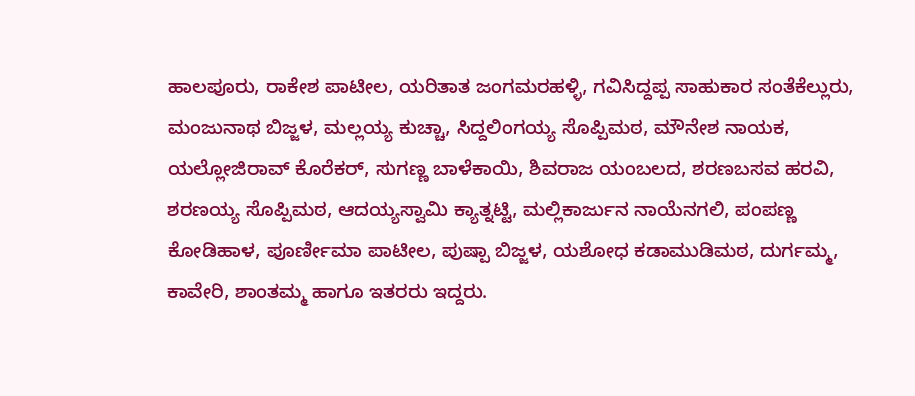ಹಾಲಪೂರು, ರಾಕೇಶ ಪಾಟೀಲ, ಯರಿತಾತ ಜಂಗಮರಹಳ್ಳಿ, ಗವಿಸಿದ್ದಪ್ಪ ಸಾಹುಕಾರ ಸಂತೆಕೆಲ್ಲುರು, ಮಂಜುನಾಥ ಬಿಜ್ಜಳ, ಮಲ್ಲಯ್ಯ ಕುಚ್ಚಾ, ಸಿದ್ದಲಿಂಗಯ್ಯ ಸೊಪ್ಪಿಮಠ, ಮೌನೇಶ ನಾಯಕ, ಯಲ್ಲೋಜಿರಾವ್ ಕೊರೆಕರ್, ಸುಗಣ್ಣ ಬಾಳೆಕಾಯಿ, ಶಿವರಾಜ ಯಂಬಲದ, ಶರಣಬಸವ ಹರವಿ, ಶರಣಯ್ಯ ಸೊಪ್ಪಿಮಠ, ಆದಯ್ಯಸ್ವಾಮಿ ಕ್ಯಾತ್ನಟ್ಟಿ, ಮಲ್ಲಿಕಾರ್ಜುನ ನಾಯೆನಗಲಿ, ಪಂಪಣ್ಣ ಕೋಡಿಹಾಳ, ಪೂರ್ಣೀಮಾ ಪಾಟೀಲ, ಪುಷ್ಪಾ ಬಿಜ್ಜಳ, ಯಶೋಧ ಕಡಾಮುಡಿಮಠ, ದುರ್ಗಮ್ಮ, ಕಾವೇರಿ, ಶಾಂತಮ್ಮ ಹಾಗೂ ಇತರರು ಇದ್ದರು.